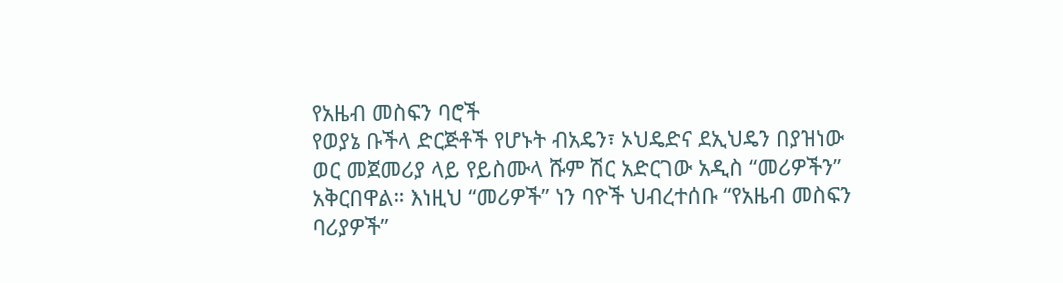የአዜብ መስፍን ባሮች
የወያኔ ቡችላ ድርጅቶች የሆኑት ብአዴን፣ ኦህዴድና ደኢህዴን በያዝነው ወር መጀመሪያ ላይ የይስሙላ ሹም ሽር አድርገው አዲስ “መሪዎችን” አቅርበዋል። እነዚህ “መሪዎች” ነን ባዮች ህብረተሰቡ “የአዜብ መስፍን ባሪያዎች”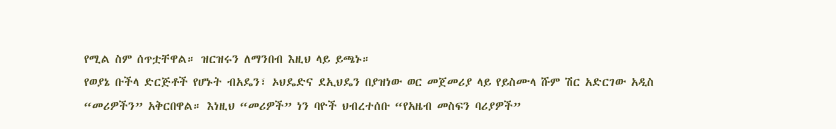የሚል ስም ሰጥቷቸዋል። ዝርዝሩን ለማንበብ እዚህ ላይ ይጫኑ።
የወያኔ ቡችላ ድርጅቶች የሆኑት ብአዴን፣ ኦህዴድና ደኢህዴን በያዝነው ወር መጀመሪያ ላይ የይስሙላ ሹም ሽር አድርገው አዲስ “መሪዎችን” አቅርበዋል። እነዚህ “መሪዎች” ነን ባዮች ህብረተሰቡ “የአዜብ መስፍን ባሪያዎች”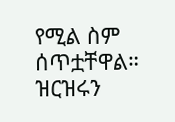የሚል ስም ሰጥቷቸዋል። ዝርዝሩን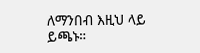ለማንበብ እዚህ ላይ ይጫኑ።